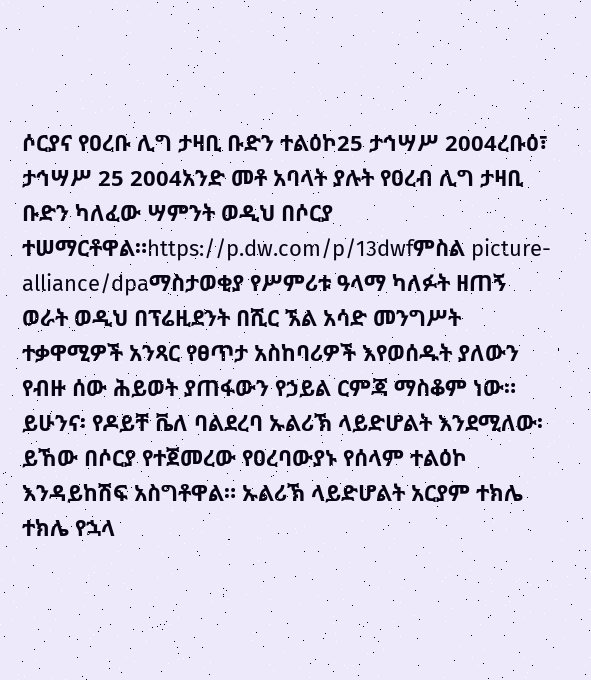ሶርያና የዐረቡ ሊግ ታዛቢ ቡድን ተልዕኮ25 ታኅሣሥ 2004ረቡዕ፣ ታኅሣሥ 25 2004አንድ መቶ አባላት ያሉት የዐረብ ሊግ ታዛቢ ቡድን ካለፈው ሣምንት ወዲህ በሶርያ ተሠማርቶዋል።https://p.dw.com/p/13dwfምስል picture-alliance/dpaማስታወቂያ የሥምሪቱ ዓላማ ካለፉት ዘጠኝ ወራት ወዲህ በፕሬዚደንት በሺር ኧል አሳድ መንግሥት ተቃዋሚዎች አንጻር የፀጥታ አስከባሪዎች እየወሰዱት ያለውን የብዙ ሰው ሕይወት ያጠፋውን የኃይል ርምጃ ማስቆም ነው። ይሁንና፡ የዶይቸ ቬለ ባልደረባ ኡልሪኽ ላይድሆልት እንደሚለው፡ ይኸው በሶርያ የተጀመረው የዐረባውያኑ የሰላም ተልዕኮ እንዳይከሽፍ አስግቶዋል። ኡልሪኽ ላይድሆልት አርያም ተክሌ ተክሌ የኋላ